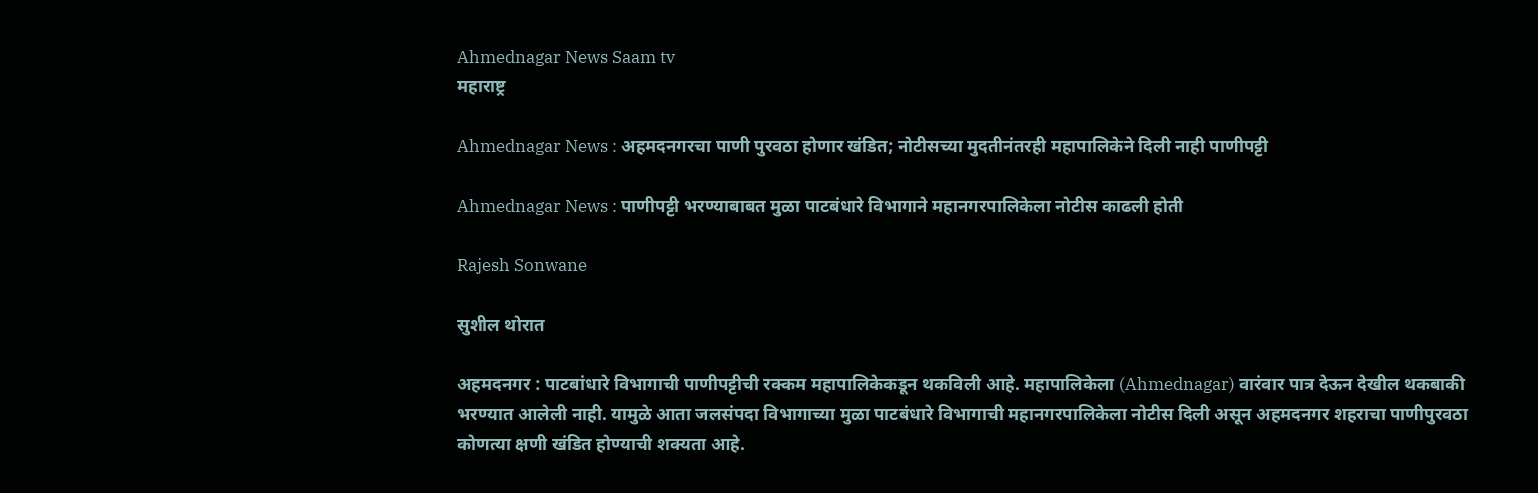Ahmednagar News Saam tv
महाराष्ट्र

Ahmednagar News : अहमदनगरचा पाणी पुरवठा होणार खंडित; नोटीसच्या मुदतीनंतरही महापालिकेने दिली नाही पाणीपट्टी

Ahmednagar News : पाणीपट्टी भरण्याबाबत मुळा पाटबंधारे विभागाने महानगरपालिकेला नोटीस काढली होती

Rajesh Sonwane

सुशील थोरात

अहमदनगर : पाटबांधारे विभागाची पाणीपट्टीची रक्कम महापालिकेकडून थकविली आहे. महापालिकेला (Ahmednagar) वारंवार पात्र देऊन देखील थकबाकी भरण्यात आलेली नाही. यामुळे आता जलसंपदा विभागाच्या मुळा पाटबंधारे विभागाची महानगरपालिकेला नोटीस दिली असून अहमदनगर शहराचा पाणीपुरवठा कोणत्या क्षणी खंडित होण्याची शक्यता आहे.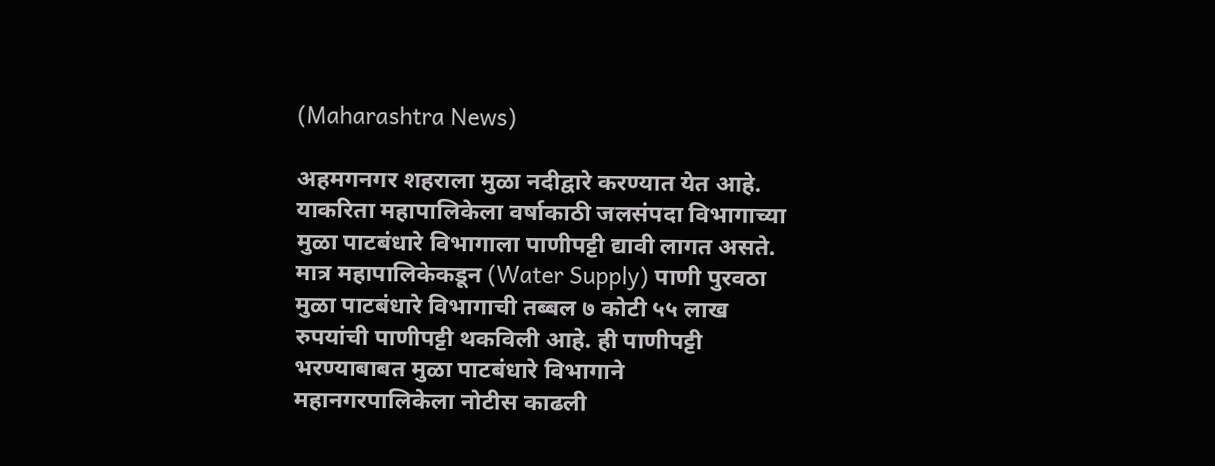(Maharashtra News)

अहमगनगर शहराला मुळा नदीद्वारे करण्यात येत आहे. याकरिता महापालिकेला वर्षाकाठी जलसंपदा विभागाच्या मुळा पाटबंधारे विभागाला पाणीपट्टी द्यावी लागत असते. मात्र महापालिकेकडून (Water Supply) पाणी पुरवठा मुळा पाटबंधारे विभागाची तब्बल ७ कोटी ५५ लाख रुपयांची पाणीपट्टी थकविली आहे. ही पाणीपट्टी भरण्याबाबत मुळा पाटबंधारे विभागाने महानगरपालिकेला नोटीस काढली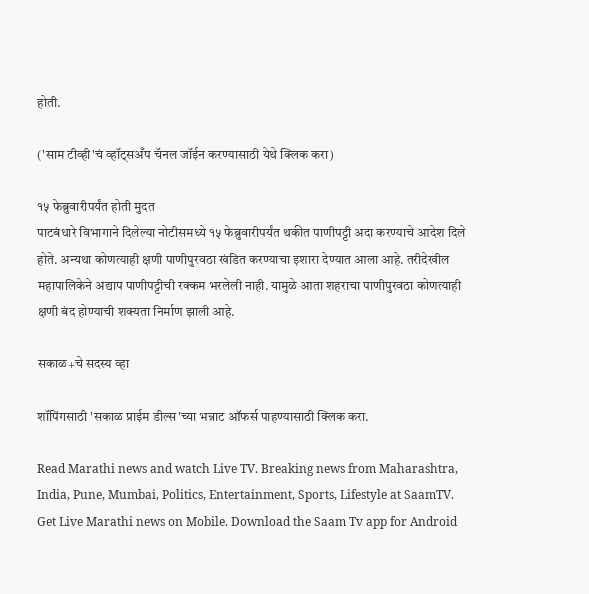होती.

('साम टीव्ही'चं व्हॉट्सअँप चॅनल जॉईन करण्यासाठी येथे क्लिक करा)

१५ फेब्रुवारीपर्यंत होती मुदत
पाटबंधारे विभागाने दिलेल्या नोटीसमध्ये १५ फेब्रुवारीपर्यंत थकीत पाणीपट्टी अदा करण्याचे आदेश दिले होते. अन्यथा कोणत्याही क्षणी पाणीपुरवठा खंडित करण्याचा इशारा देण्यात आला आहे. तरीदेखील महापालिकेने अद्याप पाणीपट्टीची रक्कम भरलेली नाही. यामुळे आता शहराचा पाणीपुरवठा कोणत्याही क्षणी बंद होण्याची शक्यता निर्माण झाली आहे.

सकाळ+चे सदस्य व्हा

शॉपिंगसाठी 'सकाळ प्राईम डील्स'च्या भन्नाट ऑफर्स पाहण्यासाठी क्लिक करा.

Read Marathi news and watch Live TV. Breaking news from Maharashtra, India, Pune, Mumbai, Politics, Entertainment, Sports, Lifestyle at SaamTV. Get Live Marathi news on Mobile. Download the Saam Tv app for Android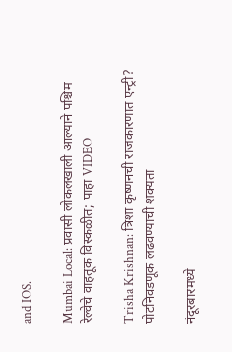and IOS.

Mumbai Local: प्रवासी लोकलखाली आल्याने पश्चिम रेल्वेचे वाहतूक विस्कळीत; पाहा VIDEO

Trisha Krishnan: त्रिशा कृष्णनची राजकारणात एन्ट्री? पोटनिवडणूक लढवण्याची शक्यता

नंदूरबारमध्ये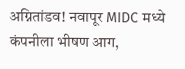अग्नितांडव! नवापूर MIDC मध्ये कंपनीला भीषण आग,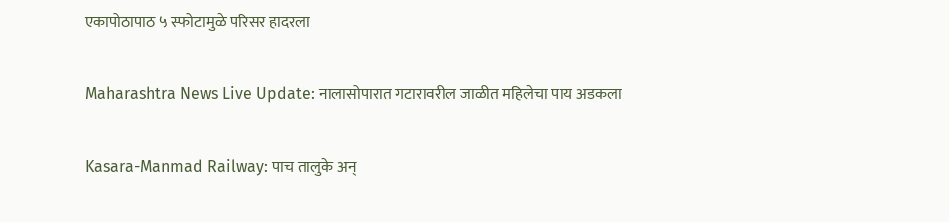एकापोठापाठ ५ स्फोटामुळे परिसर हादरला

Maharashtra News Live Update: नालासोपारात गटारावरील जाळीत महिलेचा पाय अडकला

Kasara-Manmad Railway: पाच तालुके अन्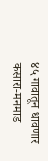४५ गावातून धावणार कसारा-मनमाड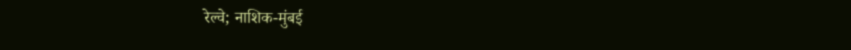रेल्वे; नाशिक-मुंबई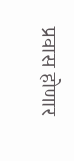प्रवास होणार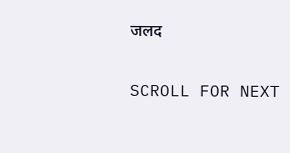जलद

SCROLL FOR NEXT